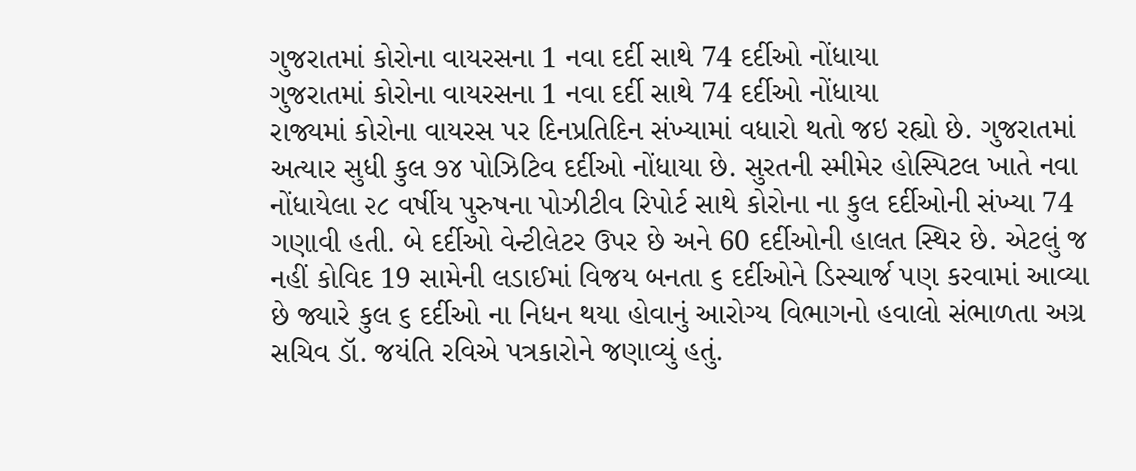ગુજરાતમાં કોરોના વાયરસના 1 નવા દર્દી સાથે 74 દર્દીઓ નોંધાયા
ગુજરાતમાં કોરોના વાયરસના 1 નવા દર્દી સાથે 74 દર્દીઓ નોંધાયા
રાજ્યમાં કોરોના વાયરસ પર દિનપ્રતિદિન સંખ્યામાં વધારો થતો જઇ રહ્યો છે. ગુજરાતમાં અત્યાર સુધી કુલ ૭૪ પોઝિટિવ દર્દીઓ નોંધાયા છે. સુરતની સ્મીમેર હોસ્પિટલ ખાતે નવા નોંધાયેલા ૨૮ વર્ષીય પુરુષના પોઝીટીવ રિપોર્ટ સાથે કોરોના ના કુલ દર્દીઓની સંખ્યા 74 ગણાવી હતી. બે દર્દીઓ વેન્ટીલેટર ઉપર છે અને 60 દર્દીઓની હાલત સ્થિર છે. એટલું જ નહીં કોવિદ 19 સામેની લડાઈમાં વિજય બનતા ૬ દર્દીઓને ડિસ્ચાર્જ પણ કરવામાં આવ્યા છે જ્યારે કુલ ૬ દર્દીઓ ના નિધન થયા હોવાનું આરોગ્ય વિભાગનો હવાલો સંભાળતા અગ્ર સચિવ ડૉ. જયંતિ રવિએ પત્રકારોને જણાવ્યું હતું.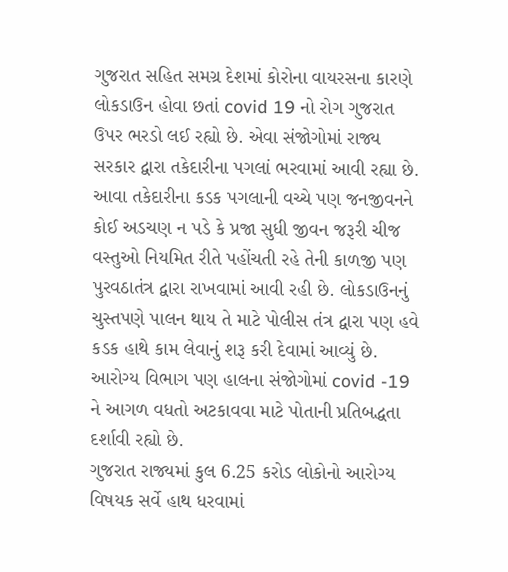ગુજરાત સહિત સમગ્ર દેશમાં કોરોના વાયરસના કારણે લોકડાઉન હોવા છતાં covid 19 નો રોગ ગુજરાત ઉપર ભરડો લઈ રહ્યો છે. એવા સંજોગોમાં રાજ્ય સરકાર દ્વારા તકેદારીના પગલાં ભરવામાં આવી રહ્યા છે. આવા તકેદારીના કડક પગલાની વચ્ચે પણ જનજીવનને કોઈ અડચણ ન પડે કે પ્રજા સુધી જીવન જરૂરી ચીજ વસ્તુઓ નિયમિત રીતે પહોંચતી રહે તેની કાળજી પણ પુરવઠાતંત્ર દ્વારા રાખવામાં આવી રહી છે. લોકડાઉનનું ચુસ્તપણે પાલન થાય તે માટે પોલીસ તંત્ર દ્વારા પણ હવે કડક હાથે કામ લેવાનું શરૂ કરી દેવામાં આવ્યું છે. આરોગ્ય વિભાગ પણ હાલના સંજોગોમાં covid -19 ને આગળ વધતો અટકાવવા માટે પોતાની પ્રતિબદ્ધતા દર્શાવી રહ્યો છે.
ગુજરાત રાજ્યમાં કુલ 6.25 કરોડ લોકોનો આરોગ્ય વિષયક સર્વે હાથ ધરવામાં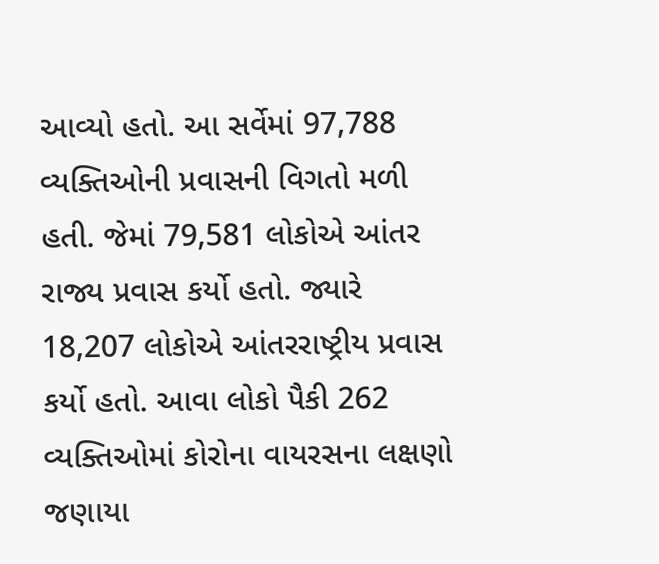આવ્યો હતો. આ સર્વેમાં 97,788 વ્યક્તિઓની પ્રવાસની વિગતો મળી હતી. જેમાં 79,581 લોકોએ આંતર રાજ્ય પ્રવાસ કર્યો હતો. જ્યારે 18,207 લોકોએ આંતરરાષ્ટ્રીય પ્રવાસ કર્યો હતો. આવા લોકો પૈકી 262 વ્યક્તિઓમાં કોરોના વાયરસના લક્ષણો જણાયા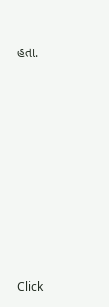હતા.












Click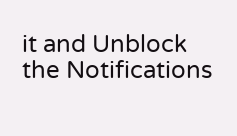it and Unblock the Notifications